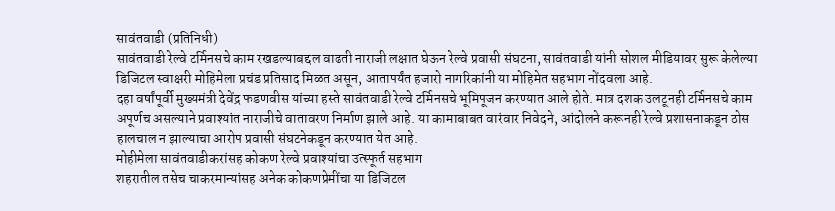सावंतवाडी (प्रतिनिधी)
सावंतवाडी रेल्वे टर्मिनसचे काम रखडल्याबद्दल वाढती नाराजी लक्षात घेऊन रेल्वे प्रवासी संघटना, सावंतवाडी यांनी सोशल मीडियावर सुरू केलेल्या डिजिटल स्वाक्षरी मोहिमेला प्रचंड प्रतिसाद मिळत असून, आतापर्यंत हजारो नागरिकांनी या मोहिमेत सहभाग नोंदवला आहे.
दहा वर्षांपूर्वी मुख्यमंत्री देवेंद्र फडणवीस यांच्या हस्ते सावंतवाडी रेल्वे टर्मिनसचे भूमिपूजन करण्यात आले होते. मात्र दशक उलटूनही टर्मिनसचे काम अपूर्णच असल्याने प्रवाश्यांत नाराजीचे वातावरण निर्माण झाले आहे. या कामाबाबत वारंवार निवेदने, आंदोलने करूनही रेल्वे प्रशासनाकडून ठोस हालचाल न झाल्याचा आरोप प्रवासी संघटनेकडून करण्यात येत आहे.
मोहीमेला सावंतवाडीकरांसह कोकण रेल्वे प्रवाश्यांचा उत्स्फूर्त सहभाग
शहरातील तसेच चाकरमान्यांसह अनेक कोकणप्रेमींचा या डिजिटल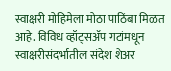स्वाक्षरी मोहिमेला मोठा पाठिंबा मिळत आहे. विविध व्हॉट्सॲप गटांमधून स्वाक्षरीसंदर्भातील संदेश शेअर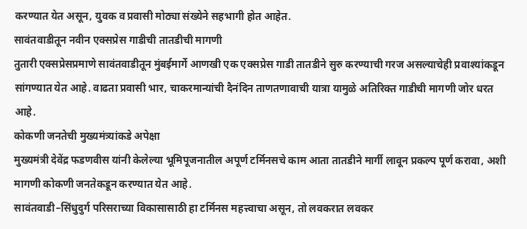करण्यात येत असून, युवक व प्रवासी मोठ्या संख्येने सहभागी होत आहेत.
सावंतवाडीतून नवीन एक्सप्रेस गाडीची तातडीची मागणी
तुतारी एक्सप्रेसप्रमाणे सावंतवाडीतून मुंबईमार्गे आणखी एक एक्सप्रेस गाडी तातडीने सुरु करण्याची गरज असल्याचेही प्रवाश्यांकडून सांगण्यात येत आहे. वाढता प्रवासी भार, चाकरमान्यांची दैनंदिन ताणतणावाची यात्रा यामुळे अतिरिक्त गाडीची मागणी जोर धरत आहे.
कोकणी जनतेची मुख्यमंत्र्यांकडे अपेक्षा
मुख्यमंत्री देवेंद्र फडणवीस यांनी केलेल्या भूमिपूजनातील अपूर्ण टर्मिनसचे काम आता तातडीने मार्गी लावून प्रकल्प पूर्ण करावा, अशी मागणी कोकणी जनतेकडून करण्यात येत आहे.
सावंतवाडी–सिंधुदुर्ग परिसराच्या विकासासाठी हा टर्मिनस महत्त्वाचा असून, तो लवकरात लवकर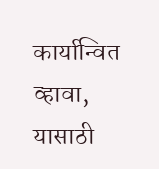कार्यान्वित व्हावा, यासाठी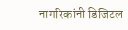नागरिकांनी डिजिटल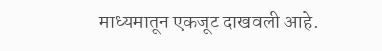माध्यमातून एकजूट दाखवली आहे.